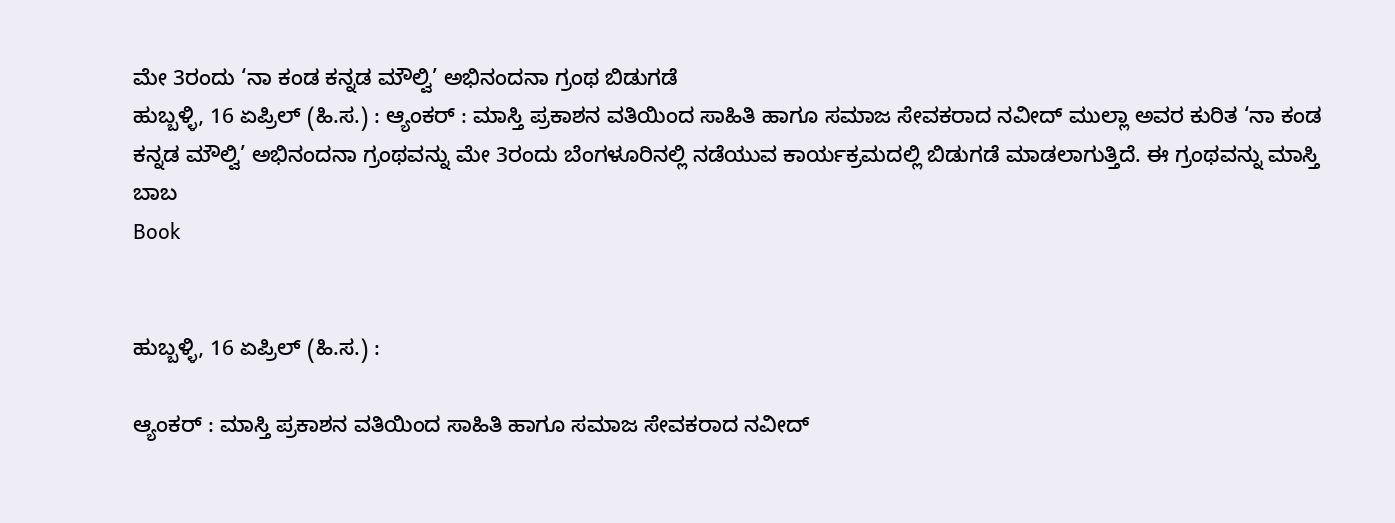ಮೇ 3ರಂದು ‘ನಾ ಕಂಡ ಕನ್ನಡ ಮೌಲ್ವಿ’ ಅಭಿನಂದನಾ ಗ್ರಂಥ ಬಿಡುಗಡೆ
ಹುಬ್ಬಳ್ಳಿ, 16 ಏಪ್ರಿಲ್ (ಹಿ.ಸ.) : ಆ್ಯಂಕರ್ : ಮಾಸ್ತಿ ಪ್ರಕಾಶನ ವತಿಯಿಂದ ಸಾಹಿತಿ ಹಾಗೂ ಸಮಾಜ ಸೇವಕರಾದ ನವೀದ್ ಮುಲ್ಲಾ ಅವರ ಕುರಿತ ‘ನಾ ಕಂಡ ಕನ್ನಡ ಮೌಲ್ವಿ’ ಅಭಿನಂದನಾ ಗ್ರಂಥವನ್ನು ಮೇ 3ರಂದು ಬೆಂಗಳೂರಿನಲ್ಲಿ ನಡೆಯುವ ಕಾರ್ಯಕ್ರಮದಲ್ಲಿ ಬಿಡುಗಡೆ ಮಾಡಲಾಗುತ್ತಿದೆ. ಈ ಗ್ರಂಥವನ್ನು ಮಾಸ್ತಿ ಬಾಬ
Book


ಹುಬ್ಬಳ್ಳಿ, 16 ಏಪ್ರಿಲ್ (ಹಿ.ಸ.) :

ಆ್ಯಂಕರ್ : ಮಾಸ್ತಿ ಪ್ರಕಾಶನ ವತಿಯಿಂದ ಸಾಹಿತಿ ಹಾಗೂ ಸಮಾಜ ಸೇವಕರಾದ ನವೀದ್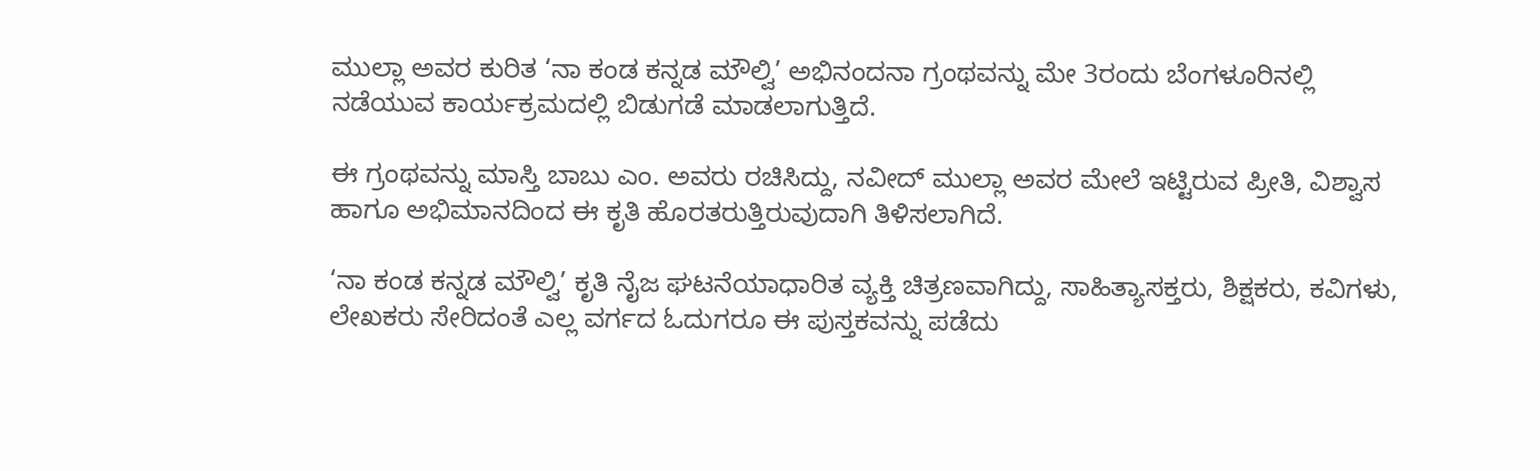ಮುಲ್ಲಾ ಅವರ ಕುರಿತ ‘ನಾ ಕಂಡ ಕನ್ನಡ ಮೌಲ್ವಿ’ ಅಭಿನಂದನಾ ಗ್ರಂಥವನ್ನು ಮೇ 3ರಂದು ಬೆಂಗಳೂರಿನಲ್ಲಿ ನಡೆಯುವ ಕಾರ್ಯಕ್ರಮದಲ್ಲಿ ಬಿಡುಗಡೆ ಮಾಡಲಾಗುತ್ತಿದೆ.

ಈ ಗ್ರಂಥವನ್ನು ಮಾಸ್ತಿ ಬಾಬು ಎಂ. ಅವರು ರಚಿಸಿದ್ದು, ನವೀದ್ ಮುಲ್ಲಾ ಅವರ ಮೇಲೆ ಇಟ್ಟಿರುವ ಪ್ರೀತಿ, ವಿಶ್ವಾಸ ಹಾಗೂ ಅಭಿಮಾನದಿಂದ ಈ ಕೃತಿ ಹೊರತರುತ್ತಿರುವುದಾಗಿ ತಿಳಿಸಲಾಗಿದೆ.

‘ನಾ ಕಂಡ ಕನ್ನಡ ಮೌಲ್ವಿ’ ಕೃತಿ ನೈಜ ಘಟನೆಯಾಧಾರಿತ ವ್ಯಕ್ತಿ ಚಿತ್ರಣವಾಗಿದ್ದು, ಸಾಹಿತ್ಯಾಸಕ್ತರು, ಶಿಕ್ಷಕರು, ಕವಿಗಳು, ಲೇಖಕರು ಸೇರಿದಂತೆ ಎಲ್ಲ ವರ್ಗದ ಓದುಗರೂ ಈ ಪುಸ್ತಕವನ್ನು ಪಡೆದು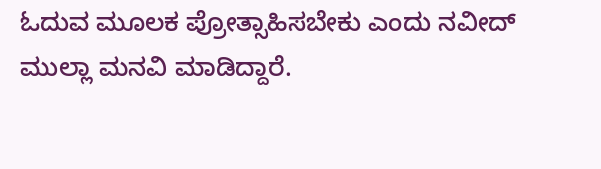ಓದುವ ಮೂಲಕ ಪ್ರೋತ್ಸಾಹಿಸಬೇಕು ಎಂದು ನವೀದ್ ಮುಲ್ಲಾ ಮನವಿ ಮಾಡಿದ್ದಾರೆ.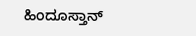ಹಿಂದೂಸ್ತಾನ್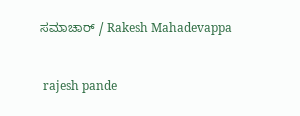ಸಮಾಚಾರ್ / Rakesh Mahadevappa


 rajesh pande